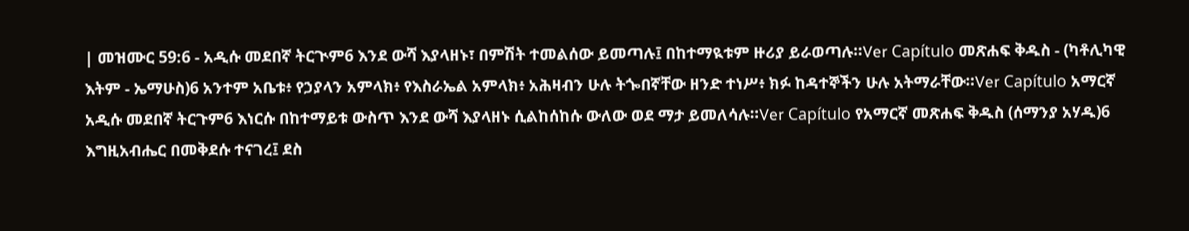| መዝሙር 59:6 - አዲሱ መደበኛ ትርጒም6 እንደ ውሻ እያላዘኑ፣ በምሽት ተመልሰው ይመጣሉ፤ በከተማዪቱም ዙሪያ ይራወጣሉ።Ver Capítulo መጽሐፍ ቅዱስ - (ካቶሊካዊ እትም - ኤማሁስ)6 አንተም አቤቱ፥ የኃያላን አምላክ፥ የእስራኤል አምላክ፥ አሕዛብን ሁሉ ትጐበኛቸው ዘንድ ተነሥ፥ ክፉ ከዳተኞችን ሁሉ አትማራቸው።Ver Capítulo አማርኛ አዲሱ መደበኛ ትርጉም6 እነርሱ በከተማይቱ ውስጥ እንደ ውሻ እያላዘኑ ሲልከሰከሱ ውለው ወደ ማታ ይመለሳሉ።Ver Capítulo የአማርኛ መጽሐፍ ቅዱስ (ሰማንያ አሃዱ)6 እግዚአብሔር በመቅደሱ ተናገረ፤ ደስ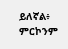ይለኛል፥ ምርኮንም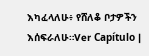እካፈላለሁ፥ የሸለቆ ቦታዎችን እሰፍራለሁ።Ver Capítulo |